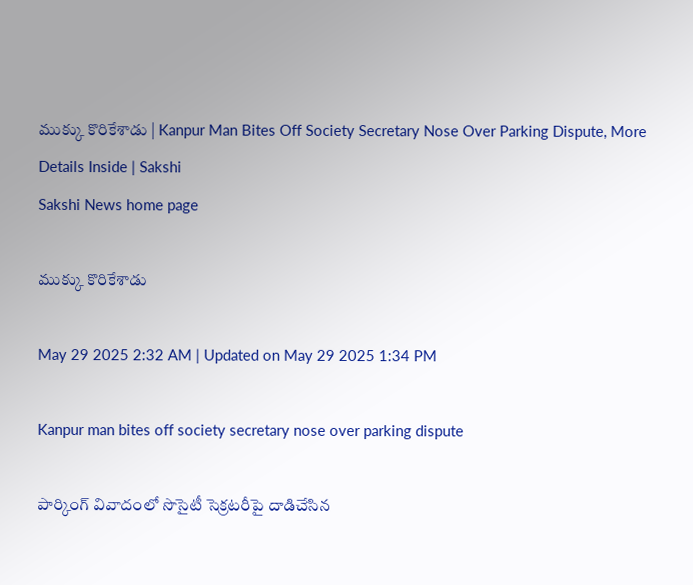ముక్కు కొరికేశాడు | Kanpur Man Bites Off Society Secretary Nose Over Parking Dispute, More Details Inside | Sakshi
Sakshi News home page

ముక్కు కొరికేశాడు

May 29 2025 2:32 AM | Updated on May 29 2025 1:34 PM

Kanpur man bites off society secretary nose over parking dispute

పార్కింగ్‌ వివాదంలో సొసైటీ సెక్రటరీపై దాడిచేసిన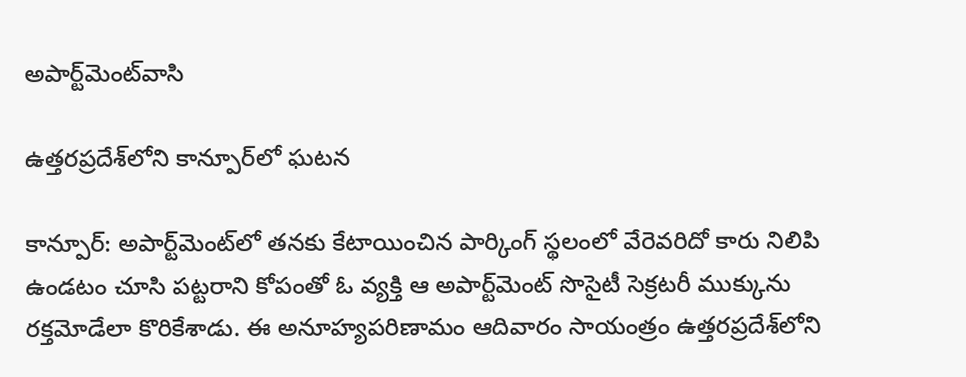అపార్ట్‌మెంట్‌వాసి

ఉత్తరప్రదేశ్‌లోని కాన్పూర్‌లో ఘటన

కాన్పూర్‌: అపార్ట్‌మెంట్‌లో తనకు కేటాయించిన పార్కింగ్‌ స్థలంలో వేరెవరిదో కారు నిలిపి ఉండటం చూసి పట్టరాని కోపంతో ఓ వ్యక్తి ఆ అపార్ట్‌మెంట్‌ సొసైటీ సెక్రటరీ ముక్కును రక్తమోడేలా కొరికేశాడు. ఈ అనూహ్యపరిణామం ఆదివారం సాయంత్రం ఉత్తరప్రదేశ్‌లోని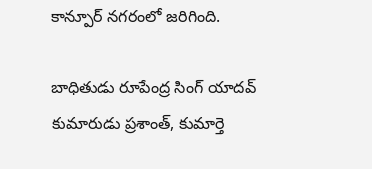కాన్పూర్‌ నగరంలో జరిగింది.

బాధితుడు రూపేంద్ర సింగ్‌ యాదవ్‌ కుమారుడు ప్రశాంత్, కుమార్తె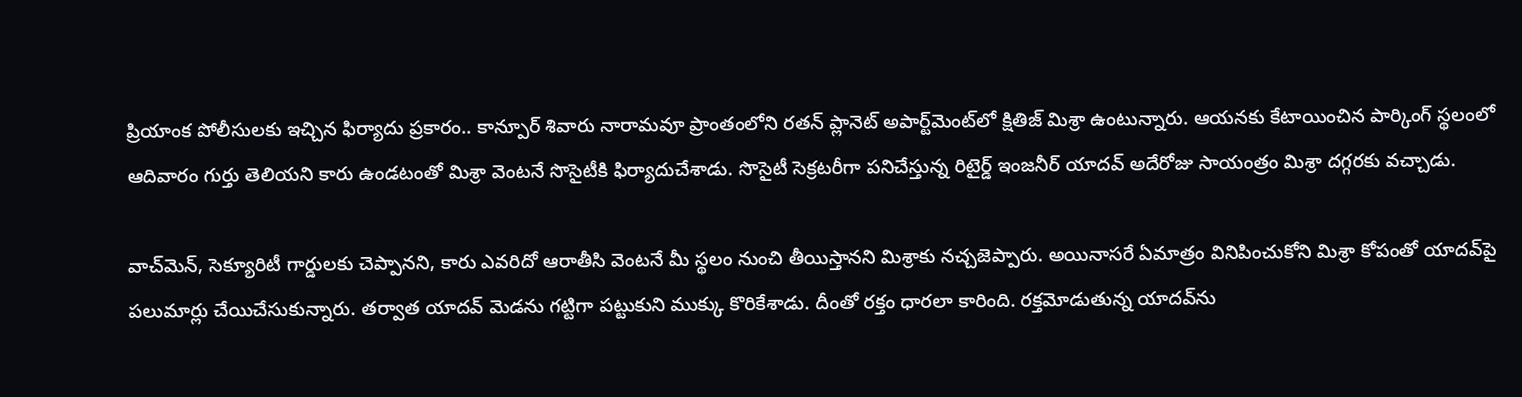ప్రియాంక పోలీసులకు ఇచ్చిన ఫిర్యాదు ప్రకారం.. కాన్పూర్‌ శివారు నారామవూ ప్రాంతంలోని రతన్‌ ప్లానెట్‌ అపార్ట్‌మెంట్‌లో క్షితిజ్‌ మిశ్రా ఉంటున్నారు. ఆయనకు కేటాయించిన పార్కింగ్‌ స్థలంలో ఆదివారం గుర్తు తెలియని కారు ఉండటంతో మిశ్రా వెంటనే సొసైటీకి ఫిర్యాదుచేశాడు. సొసైటీ సెక్రటరీగా పనిచేస్తున్న రిటైర్డ్‌ ఇంజనీర్‌ యాదవ్‌ అదేరోజు సాయంత్రం మిశ్రా దగ్గరకు వచ్చాడు.

వాచ్‌మెన్, సెక్యూరిటీ గార్డులకు చెప్పానని, కారు ఎవరిదో ఆరాతీసి వెంటనే మీ స్థలం నుంచి తీయిస్తానని మిశ్రాకు నచ్చజెప్పారు. అయినాసరే ఏమాత్రం వినిపించుకోని మిశ్రా కోపంతో యాదవ్‌పై పలుమార్లు చేయిచేసుకున్నారు. తర్వాత యాదవ్‌ మెడను గట్టిగా పట్టుకుని ముక్కు కొరికేశాడు. దీంతో రక్తం ధారలా కారింది. రక్తమోడుతున్న యాదవ్‌ను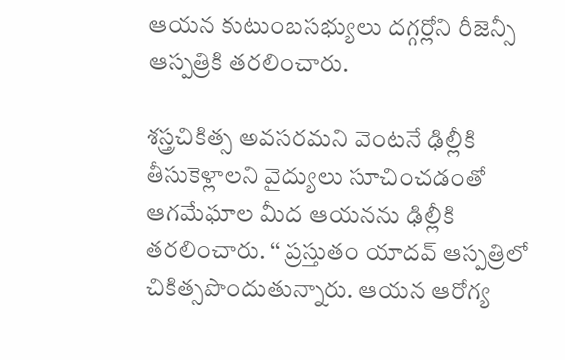ఆయన కుటుంబసభ్యులు దగ్గర్లోని రీజెన్సీ ఆస్పత్రికి తరలించారు.

శస్త్రచికిత్స అవసరమని వెంటనే ఢిల్లీకి తీసుకెళ్లాలని వైద్యులు సూచించడంతో ఆగమేఘాల మీద ఆయనను ఢిల్లీకి తరలించారు. ‘‘ ప్రస్తుతం యాదవ్‌ ఆస్పత్రిలో చికిత్సపొందుతున్నారు. ఆయన ఆరోగ్య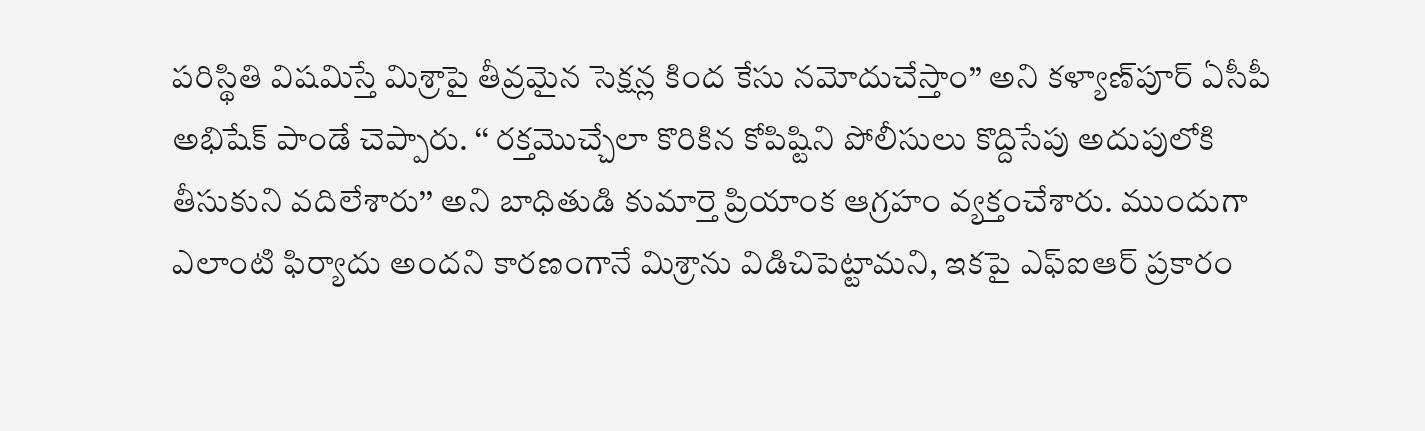పరిస్థితి విషమిస్తే మిశ్రాపై తీవ్రమైన సెక్షన్ల కింద కేసు నమోదుచేస్తాం’’ అని కళ్యాణ్‌పూర్‌ ఏసీపీ అభిషేక్‌ పాండే చెప్పారు. ‘‘ రక్తమొచ్చేలా కొరికిన కోపిష్టిని పోలీసులు కొద్దిసేపు అదుపులోకి తీసుకుని వదిలేశారు’’ అని బాధితుడి కుమార్తె ప్రియాంక ఆగ్రహం వ్యక్తంచేశారు. ముందుగా ఎలాంటి ఫిర్యాదు అందని కారణంగానే మిశ్రాను విడిచిపెట్టామని, ఇకపై ఎఫ్‌ఐఆర్‌ ప్రకారం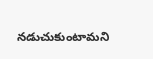నడుచుకుంటామని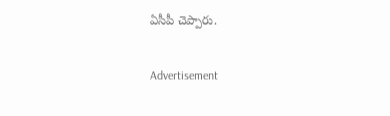ఏసీపీ చెప్పారు.

Advertisement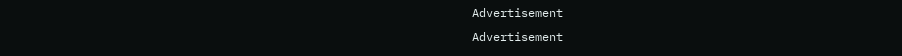Advertisement
Advertisement